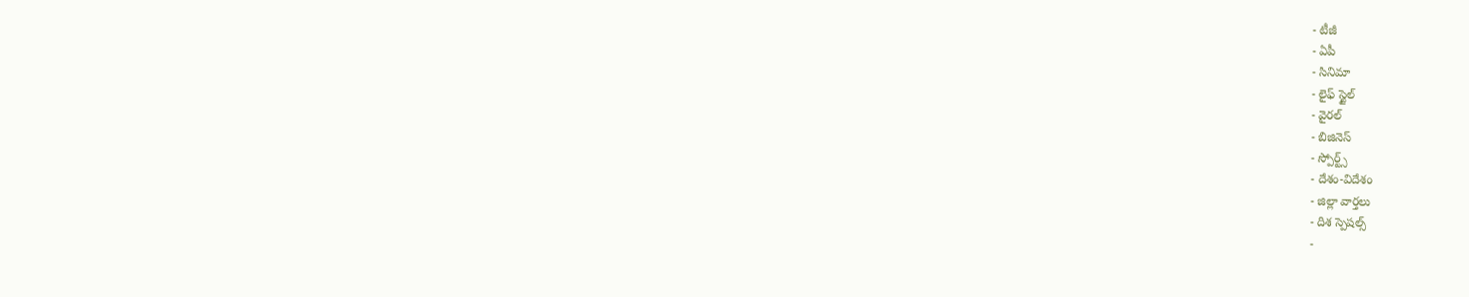- టీజీ
- ఏపీ
- సినిమా
- లైఫ్ స్టైల్
- వైరల్
- బిజినెస్
- స్పోర్ట్స్
- దేశం-విదేశం
- జిల్లా వార్తలు
- దిశ స్పెషల్స్
-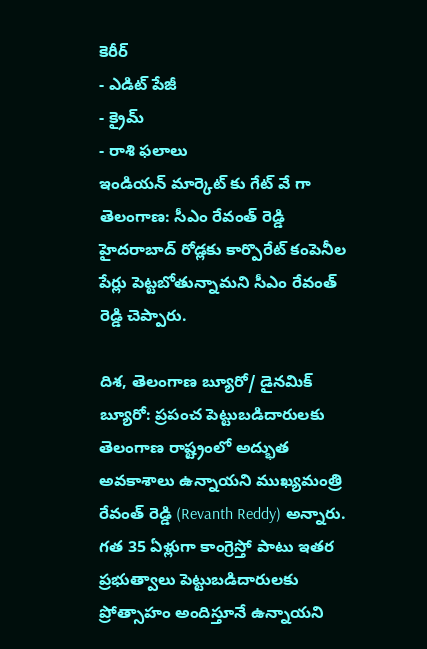కెరీర్
- ఎడిట్ పేజీ
- క్రైమ్
- రాశి ఫలాలు
ఇండియన్ మార్కెట్ కు గేట్ వే గా తెలంగాణ: సీఎం రేవంత్ రెడ్డి
హైదరాబాద్ రోడ్లకు కార్పొరేట్ కంపెనీల పేర్లు పెట్టబోతున్నామని సీఎం రేవంత్ రెడ్డి చెప్పారు.

దిశ, తెలంగాణ బ్యూరో/ డైనమిక్ బ్యూరో: ప్రపంచ పెట్టుబడిదారులకు తెలంగాణ రాష్ట్రంలో అద్భుత అవకాశాలు ఉన్నాయని ముఖ్యమంత్రి రేవంత్ రెడ్డి (Revanth Reddy) అన్నారు. గత 35 ఏళ్లుగా కాంగ్రెస్తో పాటు ఇతర ప్రభుత్వాలు పెట్టుబడిదారులకు ప్రోత్సాహం అందిస్తూనే ఉన్నాయని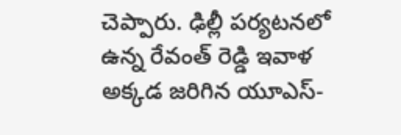చెప్పారు. ఢిల్లీ పర్యటనలో ఉన్న రేవంత్ రెడ్డి ఇవాళ అక్కడ జరిగిన యూఎస్-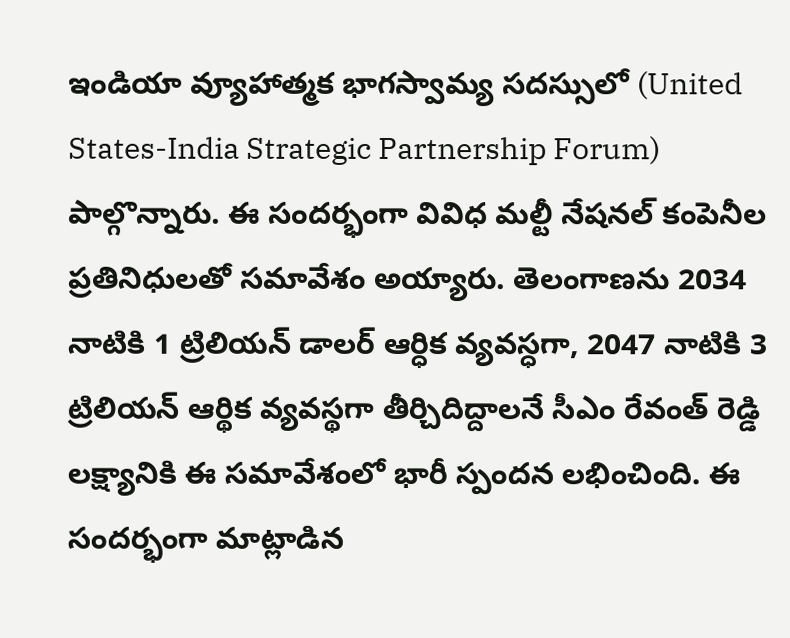ఇండియా వ్యూహాత్మక భాగస్వామ్య సదస్సులో (United States-India Strategic Partnership Forum) పాల్గొన్నారు. ఈ సందర్భంగా వివిధ మల్టీ నేషనల్ కంపెనీల ప్రతినిధులతో సమావేశం అయ్యారు. తెలంగాణను 2034 నాటికి 1 ట్రిలియన్ డాలర్ ఆర్ధిక వ్యవస్ధగా, 2047 నాటికి 3 ట్రిలియన్ ఆర్థిక వ్యవస్థగా తీర్చిదిద్దాలనే సీఎం రేవంత్ రెడ్డి లక్ష్యానికి ఈ సమావేశంలో భారీ స్పందన లభించింది. ఈ సందర్భంగా మాట్లాడిన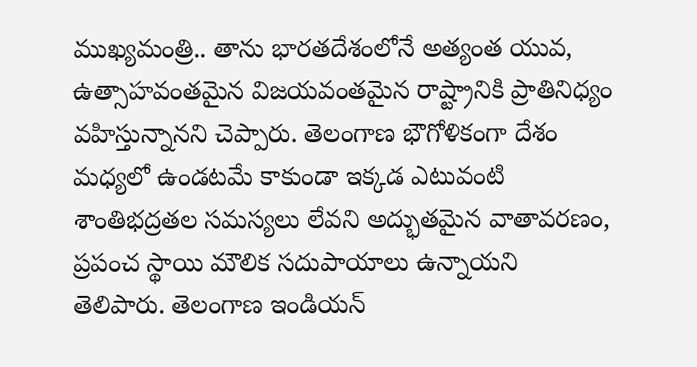ముఖ్యమంత్రి.. తాను భారతదేశంలోనే అత్యంత యువ, ఉత్సాహవంతమైన విజయవంతమైన రాష్ట్రానికి ప్రాతినిధ్యం వహిస్తున్నానని చెప్పారు. తెలంగాణ భౌగోళికంగా దేశం మధ్యలో ఉండటమే కాకుండా ఇక్కడ ఎటువంటి శాంతిభద్రతల సమస్యలు లేవని అద్భుతమైన వాతావరణం, ప్రపంచ స్థాయి మౌలిక సదుపాయాలు ఉన్నాయని తెలిపారు. తెలంగాణ ఇండియన్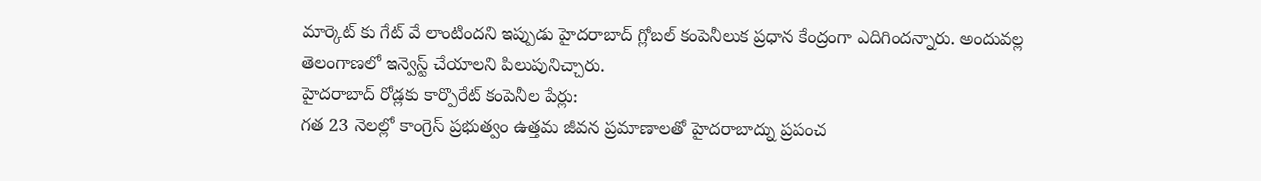మార్కెట్ కు గేట్ వే లాంటిందని ఇప్పుడు హైదరాబాద్ గ్లోబల్ కంపెనీలుక ప్రధాన కేంద్రంగా ఎదిగిందన్నారు. అందువల్ల తెలంగాణలో ఇన్వెస్ట్ చేయాలని పిలుపునిచ్చారు.
హైదరాబాద్ రోడ్లకు కార్పొరేట్ కంపెనీల పేర్లు:
గత 23 నెలల్లో కాంగ్రెస్ ప్రభుత్వం ఉత్తమ జీవన ప్రమాణాలతో హైదరాబాద్ను ప్రపంచ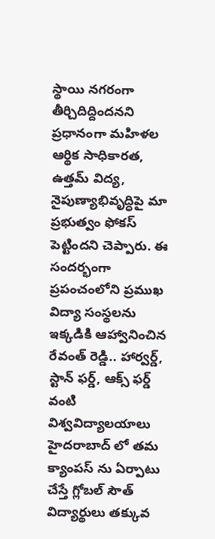స్థాయి నగరంగా తీర్చిదిద్దిందనని ప్రధానంగా మహిళల ఆర్థిక సాధికారత, ఉత్తమ్ విద్య, నైపుణ్యాభివృద్ధిపై మా ప్రభుత్వం ఫోకస్ పెట్టిందని చెప్పారు. ఈ సందర్భంగా ప్రపంచంలోని ప్రముఖ విద్యా సంస్థలను ఇక్కడికి ఆహ్వానించిన రేవంత్ రెడ్డి.. హార్వర్డ్, స్టాన్ ఫర్డ్, ఆక్స్ ఫర్డ్ వంటి విశ్వవిద్యాలయాలు హైదరాబాద్ లో తమ క్యాంపస్ ను ఏర్పాటు చేస్తే గ్లోబల్ సౌత్ విద్యార్థులు తక్కువ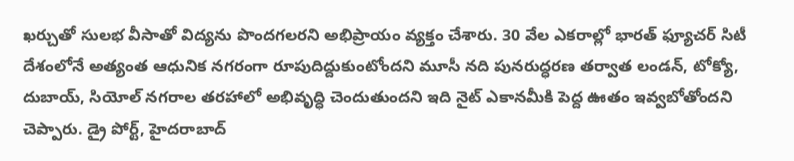ఖర్చుతో సులభ వీసాతో విద్యను పొందగలరని అభిప్రాయం వ్యక్తం చేశారు. 30 వేల ఎకరాల్లో భారత్ ఫ్యూచర్ సిటీ దేశంలోనే అత్యంత ఆధునిక నగరంగా రూపుదిద్దుకుంటోందని మూసీ నది పునరుద్ధరణ తర్వాత లండన్, టోక్యో, దుబాయ్, సియోల్ నగరాల తరహాలో అభివృద్ధి చెందుతుందని ఇది నైట్ ఎకానమీకి పెద్ద ఊతం ఇవ్వబోతోందని చెప్పారు. డ్రై పోర్ట్, హైదరాబాద్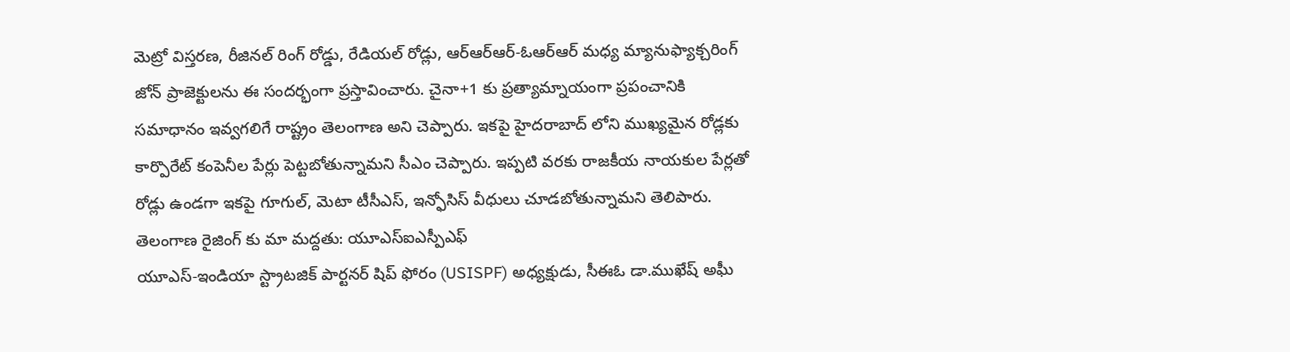మెట్రో విస్తరణ, రీజినల్ రింగ్ రోడ్డు, రేడియల్ రోడ్లు, ఆర్ఆర్ఆర్-ఓఆర్ఆర్ మధ్య మ్యానుఫ్యాక్చరింగ్ జోన్ ప్రాజెక్టులను ఈ సందర్భంగా ప్రస్తావించారు. చైనా+1 కు ప్రత్యామ్నాయంగా ప్రపంచానికి సమాధానం ఇవ్వగలిగే రాష్ట్రం తెలంగాణ అని చెప్పారు. ఇకపై హైదరాబాద్ లోని ముఖ్యమైన రోడ్లకు కార్పొరేట్ కంపెనీల పేర్లు పెట్టబోతున్నామని సీఎం చెప్పారు. ఇప్పటి వరకు రాజకీయ నాయకుల పేర్లతో రోడ్లు ఉండగా ఇకపై గూగుల్, మెటా టీసీఎస్, ఇన్ఫోసిస్ వీధులు చూడబోతున్నామని తెలిపారు.
తెలంగాణ రైజింగ్ కు మా మద్దతు: యూఎస్ఐఎస్పీఎఫ్
యూఎస్-ఇండియా స్ట్రాటజిక్ పార్టనర్ షిప్ ఫోరం (USISPF) అధ్యక్షుడు, సీఈఓ డా.ముఖేష్ అఘీ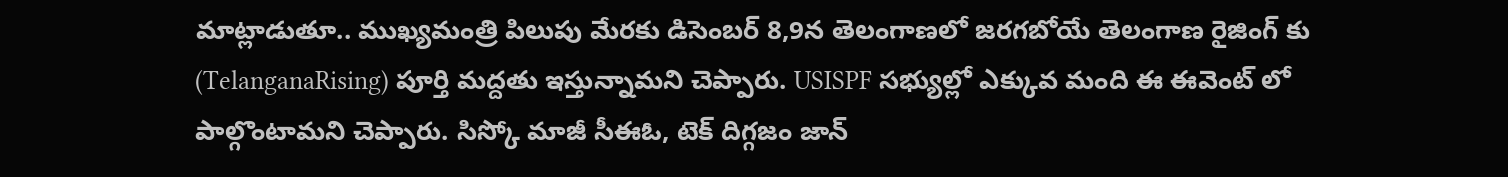మాట్లాడుతూ.. ముఖ్యమంత్రి పిలుపు మేరకు డిసెంబర్ 8,9న తెలంగాణలో జరగబోయే తెలంగాణ రైజింగ్ కు (TelanganaRising) పూర్తి మద్దతు ఇస్తున్నామని చెప్పారు. USISPF సభ్యుల్లో ఎక్కువ మంది ఈ ఈవెంట్ లో పాల్గొంటామని చెప్పారు. సిస్కో మాజీ సీఈఓ, టెక్ దిగ్గజం జాన్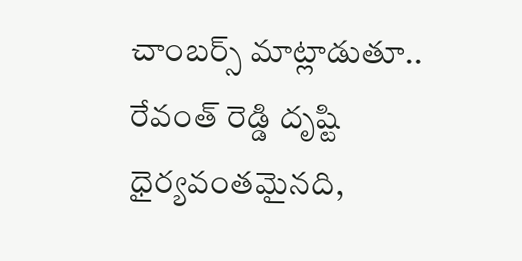చాంబర్స్ మాట్లాడుతూ.. రేవంత్ రెడ్డి దృష్టి ధైర్యవంతమైనది,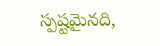స్పష్టమైనది,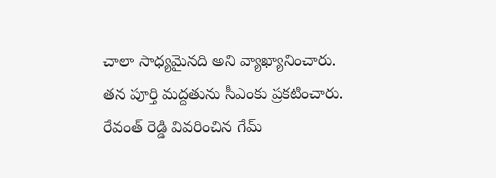చాలా సాధ్యమైనది అని వ్యాఖ్యానించారు. తన పూర్తి మద్దతును సీఎంకు ప్రకటించారు. రేవంత్ రెడ్డి వివరించిన గేమ్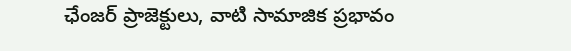ఛేంజర్ ప్రాజెక్టులు, వాటి సామాజిక ప్రభావం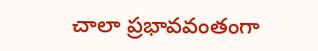చాలా ప్రభావవంతంగా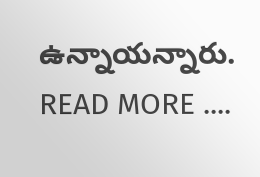ఉన్నాయన్నారు.
READ MORE ....